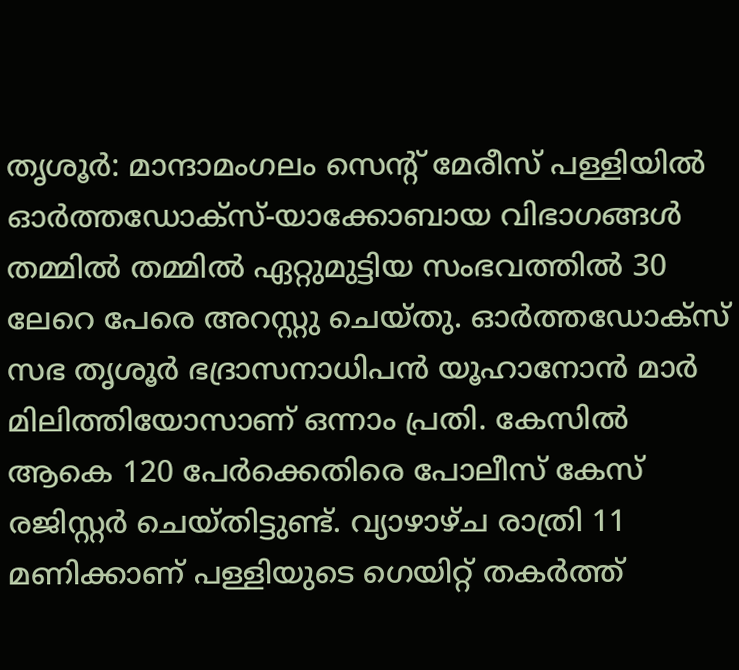തൃശൂർ: മാന്ദാമംഗലം സെന്റ് മേരീസ് പള്ളിയിൽ ഓർത്തഡോക്സ്-യാക്കോബായ വിഭാഗങ്ങൾ തമ്മിൽ തമ്മിൽ ഏറ്റുമുട്ടിയ സംഭവത്തിൽ 30 ലേറെ പേരെ അറസ്റ്റു ചെയ്തു. ഓർത്തഡോക്സ് സഭ തൃശൂർ ഭദ്രാസനാധിപൻ യൂഹാനോൻ മാർ മിലിത്തിയോസാണ് ഒന്നാം പ്രതി. കേസിൽ ആകെ 120 പേർക്കെതിരെ പോലീസ് കേസ് രജിസ്റ്റർ ചെയ്തിട്ടുണ്ട്. വ്യാഴാഴ്ച രാത്രി 11 മണിക്കാണ് പള്ളിയുടെ ഗെയിറ്റ് തകർത്ത്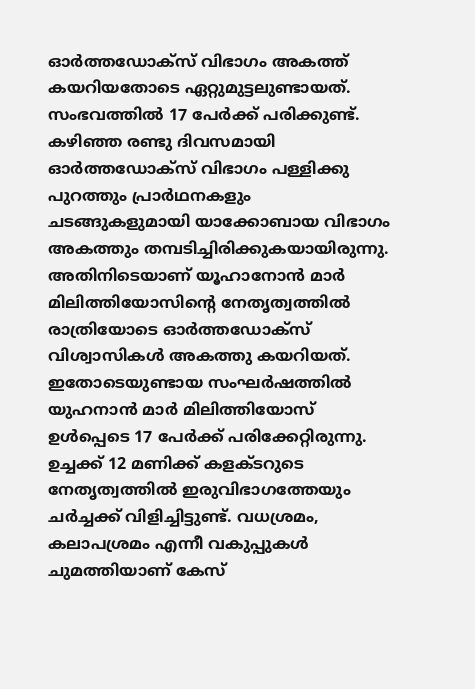ഓർത്തഡോക്സ് വിഭാഗം അകത്ത് കയറിയതോടെ ഏറ്റുമുട്ടലുണ്ടായത്. സംഭവത്തിൽ 17 പേർക്ക് പരിക്കുണ്ട്. കഴിഞ്ഞ രണ്ടു ദിവസമായി ഓർത്തഡോക്സ് വിഭാഗം പള്ളിക്കു പുറത്തും പ്രാർഥനകളും ചടങ്ങുകളുമായി യാക്കോബായ വിഭാഗം അകത്തും തമ്പടിച്ചിരിക്കുകയായിരുന്നു. അതിനിടെയാണ് യൂഹാനോൻ മാർ മിലിത്തിയോസിന്റെ നേതൃത്വത്തിൽ രാത്രിയോടെ ഓർത്തഡോക്സ് വിശ്വാസികൾ അകത്തു കയറിയത്. ഇതോടെയുണ്ടായ സംഘർഷത്തിൽ യുഹനാൻ മാർ മിലിത്തിയോസ് ഉൾപ്പെടെ 17 പേർക്ക് പരിക്കേറ്റിരുന്നു. ഉച്ചക്ക് 12 മണിക്ക് കളക്ടറുടെ നേതൃത്വത്തിൽ ഇരുവിഭാഗത്തേയും ചർച്ചക്ക് വിളിച്ചിട്ടുണ്ട്. വധശ്രമം, കലാപശ്രമം എന്നീ വകുപ്പുകൾ ചുമത്തിയാണ് കേസ്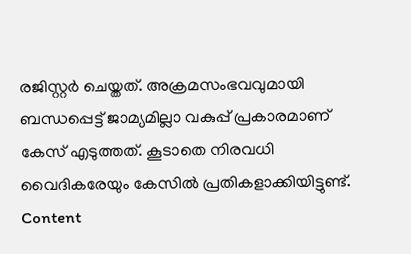രജിസ്റ്റർ ചെയ്തത്. അക്രമസംഭവവുമായി ബന്ധപ്പെട്ട് ജാമ്യമില്ലാ വകുപ്പ് പ്രകാരമാണ് കേസ് എടുത്തത്. കൂടാതെ നിരവധി വൈദികരേയും കേസിൽ പ്രതികളാക്കിയിട്ടുണ്ട്. Content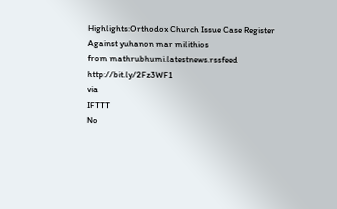Highlights:Orthodox Church Issue Case Register Against yuhanon mar milithios
from mathrubhumi.latestnews.rssfeed http://bit.ly/2Fz3WF1
via
IFTTT
No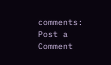comments:
Post a Comment